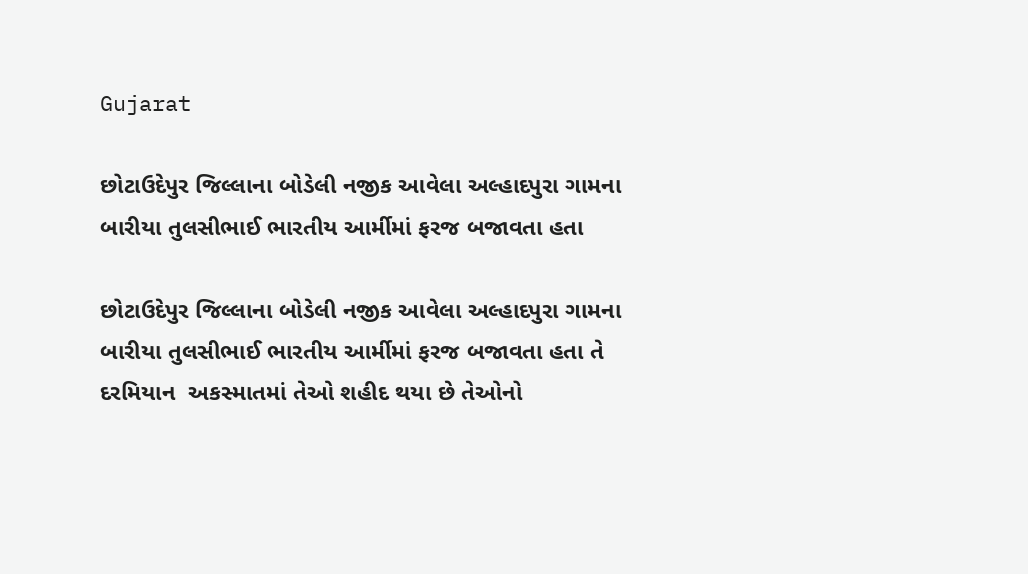Gujarat

છોટાઉદેપુર જિલ્લાના બોડેલી નજીક આવેલા અલ્હાદપુરા ગામના બારીયા તુલસીભાઈ ભારતીય આર્મીમાં ફરજ બજાવતા હતા

છોટાઉદેપુર જિલ્લાના બોડેલી નજીક આવેલા અલ્હાદપુરા ગામના બારીયા તુલસીભાઈ ભારતીય આર્મીમાં ફરજ બજાવતા હતા તે દરમિયાન  અકસ્માતમાં તેઓ શહીદ થયા છે તેઓનો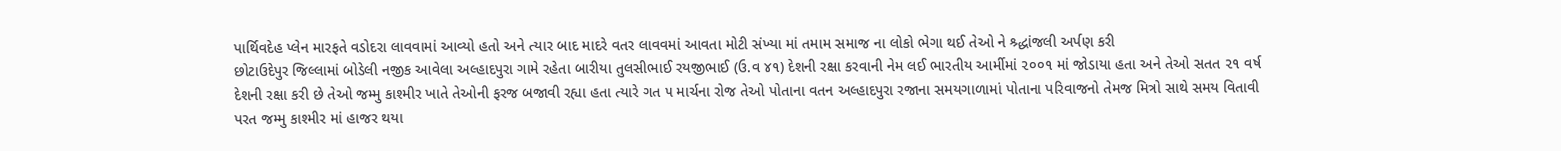પાર્થિવદેહ પ્લેન મારફતે વડોદરા લાવવામાં આવ્યો હતો અને ત્યાર બાદ માદરે વતર લાવવમાં આવતા મોટી સંખ્યા માં તમામ સમાજ ના લોકો ભેગા થઈ તેઓ ને શ્ર્દ્ધાંજલી અર્પણ કરી
છોટાઉદેપુર જિલ્લામાં બોડેલી નજીક આવેલા અલ્હાદપુરા ગામે રહેતા બારીયા તુલસીભાઈ રયજીભાઈ (ઉ.વ ૪૧) દેશની રક્ષા કરવાની નેમ લઈ ભારતીય આર્મીમાં ૨૦૦૧ માં જોડાયા હતા અને તેઓ સતત ૨૧ વર્ષ દેશની રક્ષા કરી છે તેઓ જમ્મુ કાશ્મીર ખાતે તેઓની ફરજ બજાવી રહ્યા હતા ત્યારે ગત ૫ માર્ચના રોજ તેઓ પોતાના વતન અલ્હાદપુરા રજાના સમયગાળામાં પોતાના પરિવાજનો તેમજ મિત્રો સાથે સમય વિતાવી પરત જમ્મુ કાશ્મીર માં હાજર થયા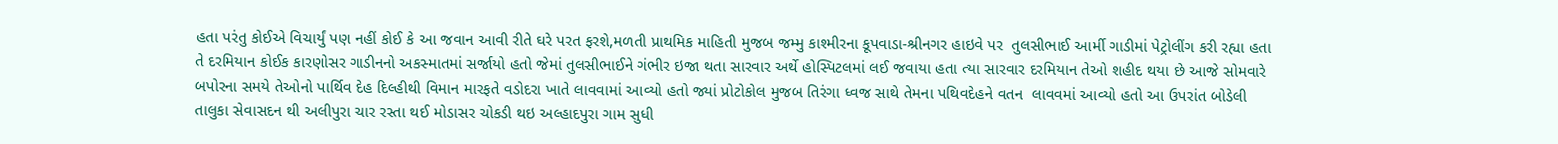હતા પરંતુ કોઈએ વિચાર્યું પણ નહીં કોઈ કે આ જવાન આવી રીતે ઘરે પરત ફરશે,મળતી પ્રાથમિક માહિતી મુજબ જમ્મુ કાશ્મીરના કૂપવાડા-શ્રીનગર હાઇવે પર  તુલસીભાઈ આર્મી ગાડીમાં પેટ્રોલીંગ કરી રહ્યા હતા તે દરમિયાન કોઈક કારણોસર ગાડીનનો અકસ્માતમાં સર્જાયો હતો જેમાં તુલસીભાઈને ગંભીર ઇજા થતા સારવાર અર્થે હોસ્પિટલમાં લઈ જવાયા હતા ત્યા સારવાર દરમિયાન તેઓ શહીદ થયા છે આજે સોમવારે બપોરના સમયે તેઓનો પાર્થિવ દેહ દિલ્હીથી વિમાન મારફતે વડોદરા ખાતે લાવવામાં આવ્યો હતો જ્યાં પ્રોટોકોલ મુજબ તિરંગા ધ્વજ સાથે તેમના પથિવદેહને વતન  લાવવમાં આવ્યો હતો આ ઉપરાંત બોડેલી તાલુકા સેવાસદન થી અલીપુરા ચાર રસ્તા થઈ મોડાસર ચોકડી થઇ અલ્હાદપુરા ગામ સુધી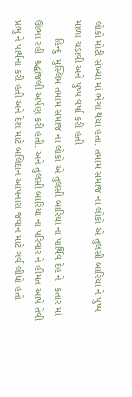લોકો મોટી સંખ્યા માં ભેગા થયા હતા. તમામ સમાજ ના લોકો એ તુલસી બારિયા ને પુષ્પ માળા ચડાવી અને પુષ્પ વર્ષા કરી હતી
      હિન્દુ  મુસ્લિમ તમામ સમાજ ના લોકો એ તુલસી બારિયા ના પાર્થિવ દેહ ને  કતાર માં ઊભા રહી  શ્ર્દ્ધાંજલી અર્પણ કરી હતી. અને તુલસી બારિયા ના પરિવાર ને હીમત આપે તેવી પ્રભુ ને પાર્થના કરી હતી અને દેશ માટે બલિદાન આપનારા જવાન માટે ગર્વ લીધો હતો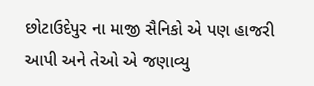છોટાઉદેપુર ના માજી સૈનિકો એ પણ હાજરી આપી અને તેઓ એ જણાવ્યુ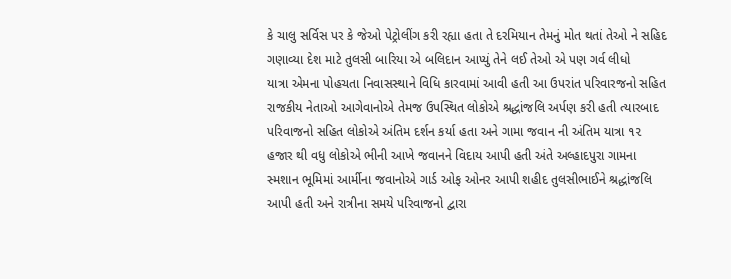કે ચાલુ સર્વિસ પર કે જેઓ પેટ્રોલીંગ કરી રહ્યા હતા તે દરમિયાન તેમનું મોત થતાં તેઓ ને સહિદ ગણાવ્યા દેશ માટે તુલસી બારિયા એ બલિદાન આપ્યું તેને લઈ તેઓ એ પણ ગર્વ લીધો
યાત્રા એમના પોહચતા નિવાસસ્થાને વિધિ કારવામાં આવી હતી આ ઉપરાંત પરિવારજનો સહિત રાજકીય નેતાઓ આગેવાનોએ તેમજ ઉપસ્થિત લોકોએ શ્રદ્ધાંજલિ અર્પણ કરી હતી ત્યારબાદ પરિવાજનો સહિત લોકોએ અંતિમ દર્શન કર્યા હતા અને ગામા જવાન ની અંતિમ યાત્રા ૧૨ હજાર થી વધુ લોકોએ ભીની આખે જવાનને વિદાય આપી હતી અંતે અલ્હાદપુરા ગામના સ્મશાન ભૂમિમાં આર્મીના જવાનોએ ગાર્ડ ઓફ ઓનર આપી શહીદ તુલસીભાઈને શ્રદ્ધાંજલિ આપી હતી અને રાત્રીના સમયે પરિવાજનો દ્વારા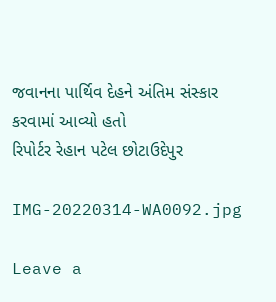જવાનના પાર્થિવ દેહને અંતિમ સંસ્કાર કરવામાં આવ્યો હતો
રિપોર્ટર રેહાન પટેલ છોટાઉદેપુર

IMG-20220314-WA0092.jpg

Leave a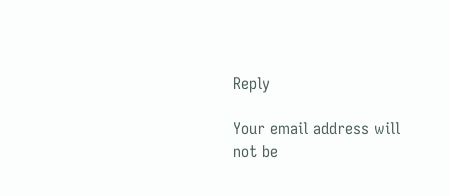Reply

Your email address will not be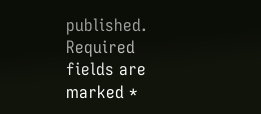published. Required fields are marked *